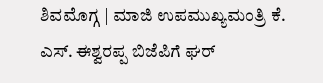ಶಿವಮೊಗ್ಗ | ಮಾಜಿ ಉಪಮುಖ್ಯಮಂತ್ರಿ ಕೆ. ಎಸ್. ಈಶ್ವರಪ್ಪ ಬಿಜೆಪಿಗೆ ಘರ್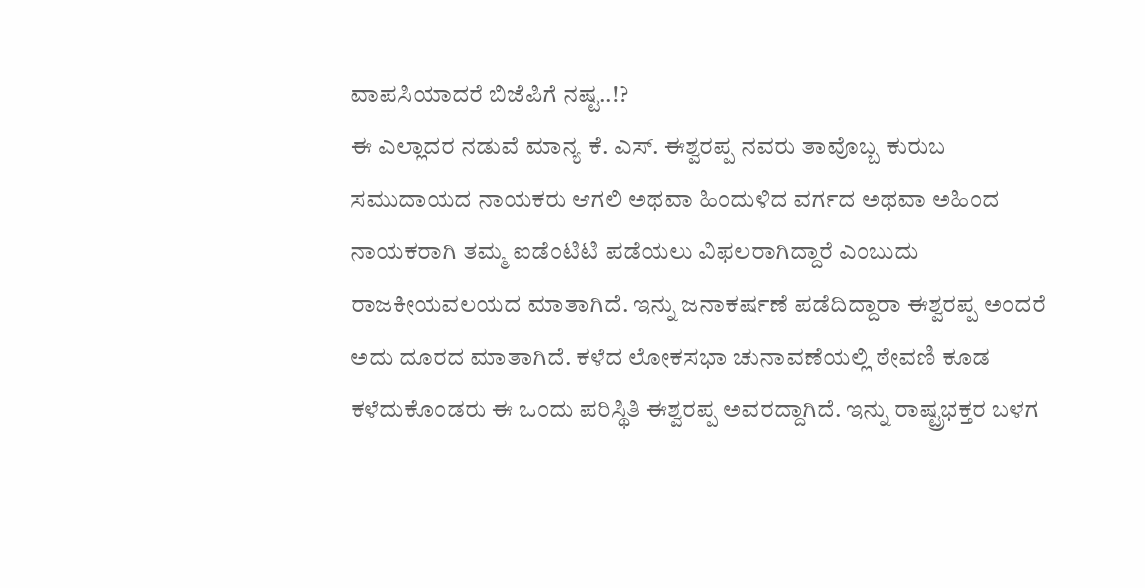ವಾಪಸಿಯಾದರೆ ಬಿಜೆಪಿಗೆ ನಷ್ಟ..!?
ಈ ಎಲ್ಲಾದರ ನಡುವೆ ಮಾನ್ಯ ಕೆ. ಎಸ್. ಈಶ್ವರಪ್ಪ ನವರು ತಾವೊಬ್ಬ ಕುರುಬ ಸಮುದಾಯದ ನಾಯಕರು ಆಗಲಿ ಅಥವಾ ಹಿಂದುಳಿದ ವರ್ಗದ ಅಥವಾ ಅಹಿಂದ ನಾಯಕರಾಗಿ ತಮ್ಮ ಐಡೆಂಟಿಟಿ ಪಡೆಯಲು ವಿಫಲರಾಗಿದ್ದಾರೆ ಎಂಬುದು ರಾಜಕೀಯವಲಯದ ಮಾತಾಗಿದೆ. ಇನ್ನು ಜನಾಕರ್ಷಣೆ ಪಡೆದಿದ್ದಾರಾ ಈಶ್ವರಪ್ಪ ಅಂದರೆ ಅದು ದೂರದ ಮಾತಾಗಿದೆ. ಕಳೆದ ಲೋಕಸಭಾ ಚುನಾವಣೆಯಲ್ಲಿ ಠೇವಣಿ ಕೂಡ ಕಳೆದುಕೊಂಡರು ಈ ಒಂದು ಪರಿಸ್ಥಿತಿ ಈಶ್ವರಪ್ಪ ಅವರದ್ದಾಗಿದೆ. ಇನ್ನು ರಾಷ್ಟ್ರಭಕ್ತರ ಬಳಗ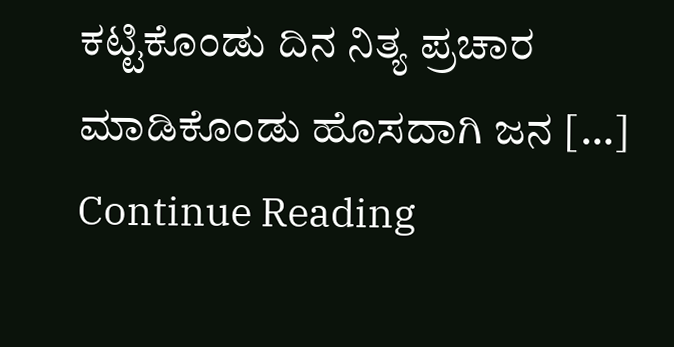ಕಟ್ಟಿಕೊಂಡು ದಿನ ನಿತ್ಯ ಪ್ರಚಾರ ಮಾಡಿಕೊಂಡು ಹೊಸದಾಗಿ ಜನ […]
Continue Reading